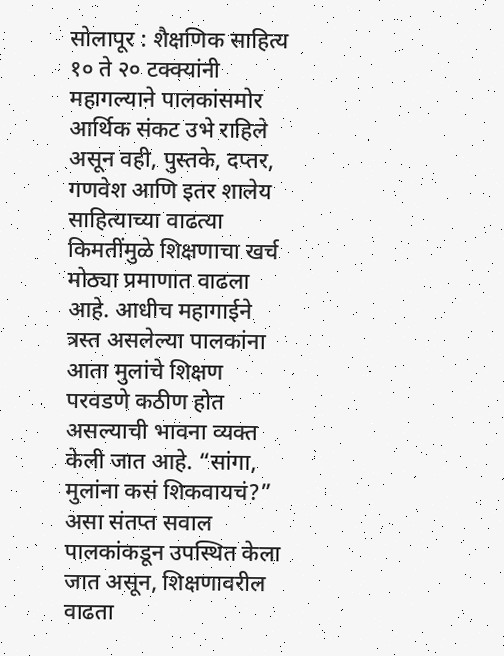सोलापूर : शैक्षणिक साहित्य १० ते २० टक्क्यांनी महागल्याने पालकांसमोर आर्थिक संकट उभे राहिले असून वही, पुस्तके, दप्तर, गणवेश आणि इतर शालेय साहित्याच्या वाढत्या किमतींमुळे शिक्षणाचा खर्च मोठ्या प्रमाणात वाढला आहे. आधीच महागाईने त्रस्त असलेल्या पालकांना आता मुलांचे शिक्षण परवडणे कठीण होत असल्याची भावना व्यक्त केली जात आहे. “सांगा, मुलांना कसं शिकवायचं?” असा संतप्त सवाल पालकांकडून उपस्थित केला जात असून, शिक्षणावरील वाढता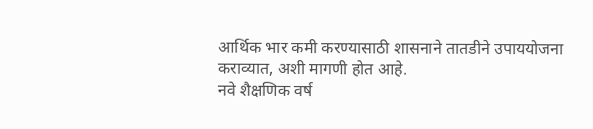आर्थिक भार कमी करण्यासाठी शासनाने तातडीने उपाययोजना कराव्यात, अशी मागणी होत आहे.
नवे शैक्षणिक वर्ष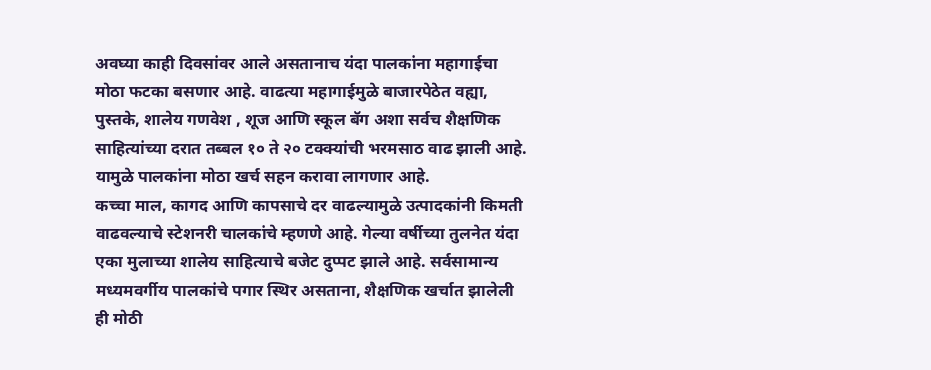अवघ्या काही दिवसांवर आले असतानाच यंदा पालकांना महागाईचा मोठा फटका बसणार आहे. वाढत्या महागाईमुळे बाजारपेठेत वह्या, पुस्तके, शालेय गणवेश , शूज आणि स्कूल बॅग अशा सर्वच शैक्षणिक साहित्यांच्या दरात तब्बल १० ते २० टक्क्यांची भरमसाठ वाढ झाली आहे. यामुळे पालकांना मोठा खर्च सहन करावा लागणार आहे.
कच्चा माल, कागद आणि कापसाचे दर वाढल्यामुळे उत्पादकांनी किमती वाढवल्याचे स्टेशनरी चालकांचे म्हणणे आहे. गेल्या वर्षीच्या तुलनेत यंदा एका मुलाच्या शालेय साहित्याचे बजेट दुप्पट झाले आहे. सर्वसामान्य मध्यमवर्गीय पालकांचे पगार स्थिर असताना, शैक्षणिक खर्चात झालेली ही मोठी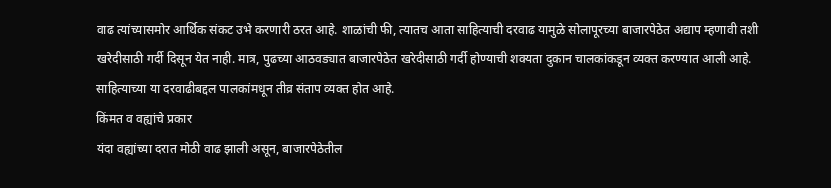वाढ त्यांच्यासमोर आर्थिक संकट उभे करणारी ठरत आहे. शाळांची फी, त्यातच आता साहित्याची दरवाढ यामुळे सोलापूरच्या बाजारपेठेत अद्याप म्हणावी तशी खरेदीसाठी गर्दी दिसून येत नाही. मात्र, पुढच्या आठवड्यात बाजारपेठेत खरेदीसाठी गर्दी होण्याची शक्यता दुकान चालकांकडून व्यक्त करण्यात आली आहे. साहित्याच्या या दरवाढीबद्दल पालकांमधून तीव्र संताप व्यक्त होत आहे.
किंमत व वह्यांचे प्रकार
यंदा वह्यांच्या दरात मोठी वाढ झाली असून, बाजारपेठेतील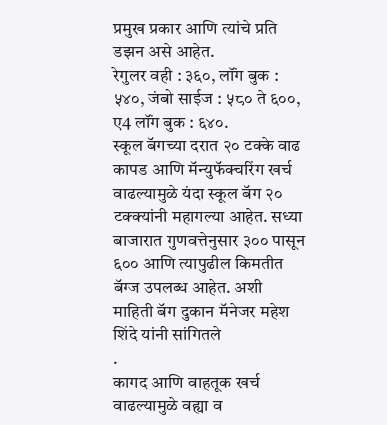प्रमुख प्रकार आणि त्यांचे प्रति डझन असे आहेत.
रेगुलर वही : ३६०, लॉंग बुक : ५४०, जंबो साईज : ५८० ते ६००, ए4 लॉंग बुक : ६४०.
स्कूल बॅगच्या दरात २० टक्के वाढ
कापड आणि मॅन्युफॅक्चरिंग खर्च वाढल्यामुळे यंदा स्कूल बॅग २० टक्क्यांनी महागल्या आहेत. सध्या बाजारात गुणवत्तेनुसार ३०० पासून ६०० आणि त्यापुढील किमतीत बॅग्ज उपलब्ध आहेत. अशी माहिती बॅग दुकान मॅनेजर महेश शिंदे यांनी सांगितले
.
कागद आणि वाहतूक खर्च वाढल्यामुळे वह्या व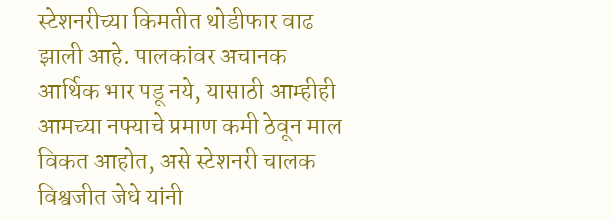स्टेशनरीच्या किमतीत थोडीफार वाढ झाली आहे. पालकांवर अचानक आर्थिक भार पडू नये, यासाठी आम्हीही आमच्या नफ्याचे प्रमाण कमी ठेवून माल विकत आहोत, असे स्टेशनरी चालक विश्वजीत जेधे यांनी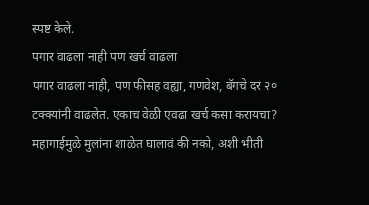स्पष्ट केले.
पगार वाढला नाही पण खर्च वाढला
पगार वाढला नाही, पण फीसह वह्या, गणवेश, बॅगचे दर २० टक्क्यांनी वाढलेत. एकाच वेळी एवढा खर्च कसा करायचा? महागाईमुळे मुलांना शाळेत घालावं की नको, अशी भीती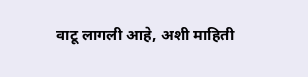वाटू लागली आहे, अशी माहिती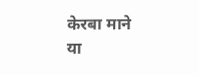केरबा माने या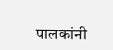पालकांनी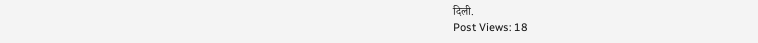दिली.
Post Views: 18